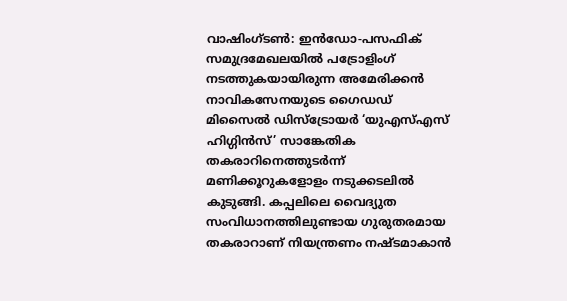വാഷിംഗ്ടൺ: ഇൻഡോ-പസഫിക് സമുദ്രമേഖലയിൽ പട്രോളിംഗ് നടത്തുകയായിരുന്ന അമേരിക്കൻ നാവികസേനയുടെ ഗൈഡഡ് മിസൈൽ ഡിസ്ട്രോയർ ‘യുഎസ്എസ് ഹിഗ്ഗിൻസ്’ സാങ്കേതിക തകരാറിനെത്തുടർന്ന് മണിക്കൂറുകളോളം നടുക്കടലിൽ കുടുങ്ങി. കപ്പലിലെ വൈദ്യുത സംവിധാനത്തിലുണ്ടായ ഗുരുതരമായ തകരാറാണ് നിയന്ത്രണം നഷ്ടമാകാൻ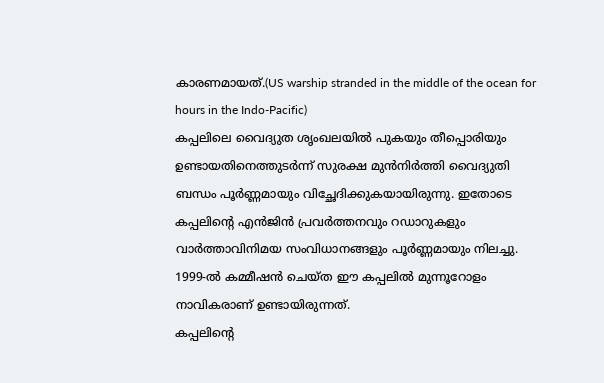കാരണമായത്.(US warship stranded in the middle of the ocean for hours in the Indo-Pacific)
കപ്പലിലെ വൈദ്യുത ശൃംഖലയിൽ പുകയും തീപ്പൊരിയും ഉണ്ടായതിനെത്തുടർന്ന് സുരക്ഷ മുൻനിർത്തി വൈദ്യുതി ബന്ധം പൂർണ്ണമായും വിച്ഛേദിക്കുകയായിരുന്നു. ഇതോടെ കപ്പലിന്റെ എൻജിൻ പ്രവർത്തനവും റഡാറുകളും വാർത്താവിനിമയ സംവിധാനങ്ങളും പൂർണ്ണമായും നിലച്ചു. 1999-ൽ കമ്മീഷൻ ചെയ്ത ഈ കപ്പലിൽ മുന്നൂറോളം നാവികരാണ് ഉണ്ടായിരുന്നത്.
കപ്പലിന്റെ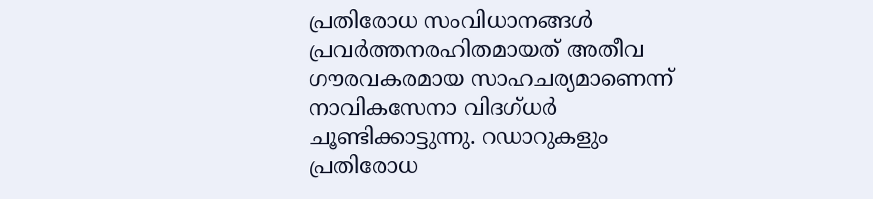പ്രതിരോധ സംവിധാനങ്ങൾ പ്രവർത്തനരഹിതമായത് അതീവ ഗൗരവകരമായ സാഹചര്യമാണെന്ന് നാവികസേനാ വിദഗ്ധർ ചൂണ്ടിക്കാട്ടുന്നു. റഡാറുകളും പ്രതിരോധ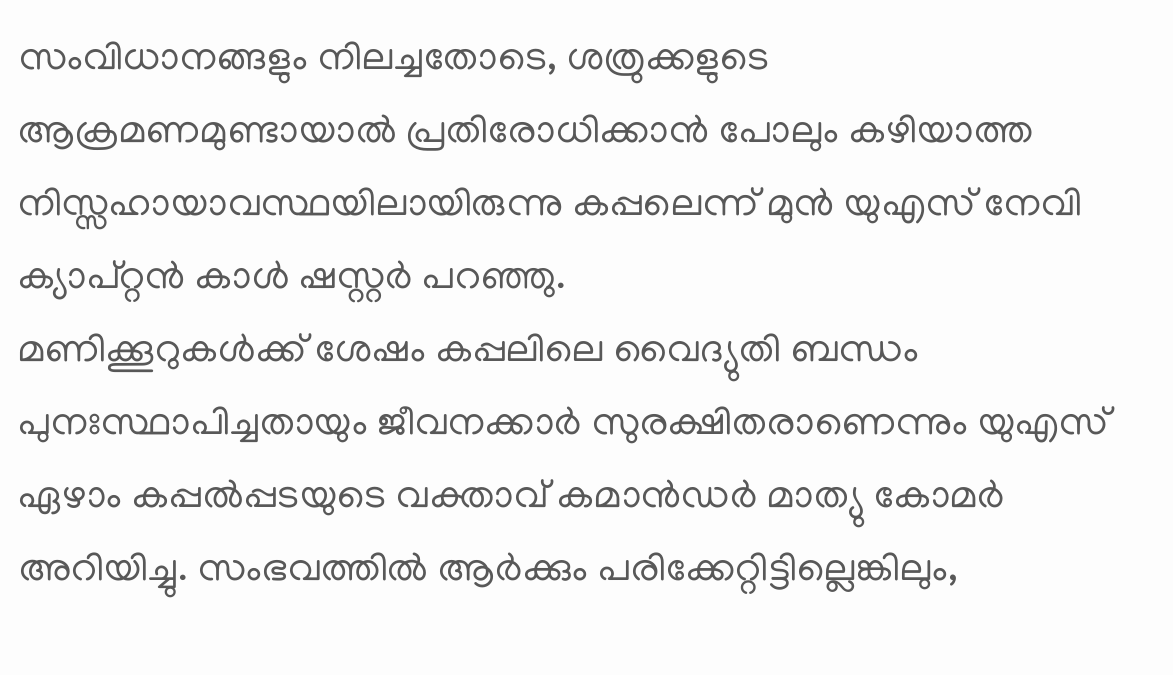സംവിധാനങ്ങളും നിലച്ചതോടെ, ശത്രുക്കളുടെ ആക്രമണമുണ്ടായാൽ പ്രതിരോധിക്കാൻ പോലും കഴിയാത്ത നിസ്സഹായാവസ്ഥയിലായിരുന്നു കപ്പലെന്ന് മുൻ യുഎസ് നേവി ക്യാപ്റ്റൻ കാൾ ഷസ്റ്റർ പറഞ്ഞു.
മണിക്കൂറുകൾക്ക് ശേഷം കപ്പലിലെ വൈദ്യുതി ബന്ധം പുനഃസ്ഥാപിച്ചതായും ജീവനക്കാർ സുരക്ഷിതരാണെന്നും യുഎസ് ഏഴാം കപ്പൽപ്പടയുടെ വക്താവ് കമാൻഡർ മാത്യു കോമർ അറിയിച്ചു. സംഭവത്തിൽ ആർക്കും പരിക്കേറ്റിട്ടില്ലെങ്കിലും,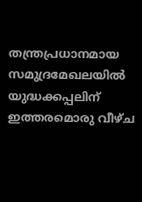തന്ത്രപ്രധാനമായ സമുദ്രമേഖലയിൽ യുദ്ധക്കപ്പലിന് ഇത്തരമൊരു വീഴ്ച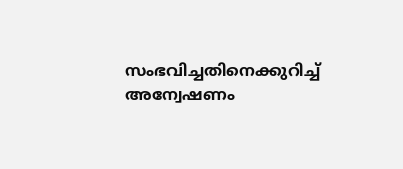സംഭവിച്ചതിനെക്കുറിച്ച് അന്വേഷണം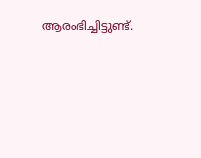ആരംഭിച്ചിട്ടുണ്ട്.